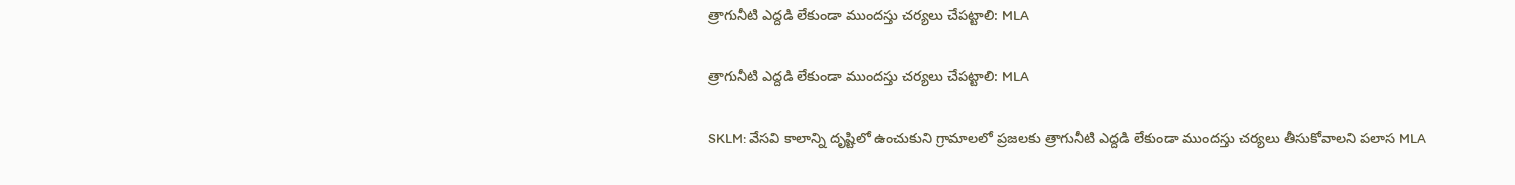త్రాగునీటి ఎద్దడి లేకుండా ముందస్తు చర్యలు చేపట్టాలి: MLA

త్రాగునీటి ఎద్దడి లేకుండా ముందస్తు చర్యలు చేపట్టాలి: MLA

SKLM: వేసవి కాలాన్ని దృష్టిలో ఉంచుకుని గ్రామాలలో ప్రజలకు త్రాగునీటి ఎద్దడి లేకుండా ముందస్తు చర్యలు తీసుకోవాలని పలాస MLA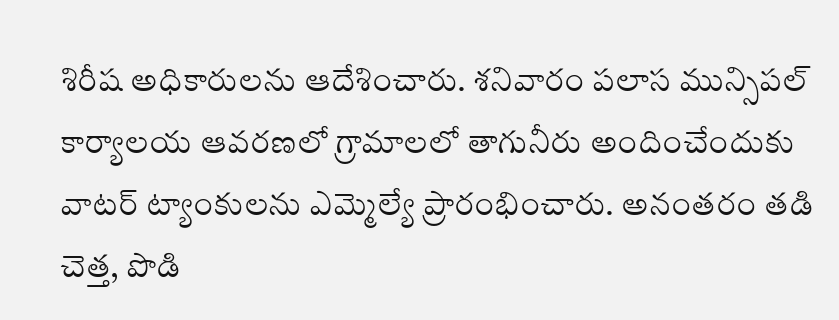శిరీష అధికారులను ఆదేశించారు. శనివారం పలాస మున్సిపల్ కార్యాలయ ఆవరణలో గ్రామాలలో తాగునీరు అందించేందుకు వాటర్ ట్యాంకులను ఎమ్మెల్యే ప్రారంభించారు. అనంతరం తడి చెత్త, పొడి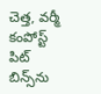చెత్త, వర్మీ కంపోస్ట్ పిట్ బిన్స్‌ను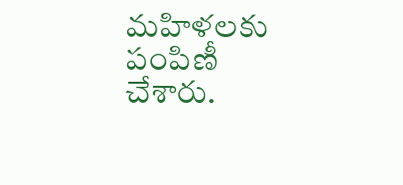మహిళలకు పంపిణీ చేశారు.